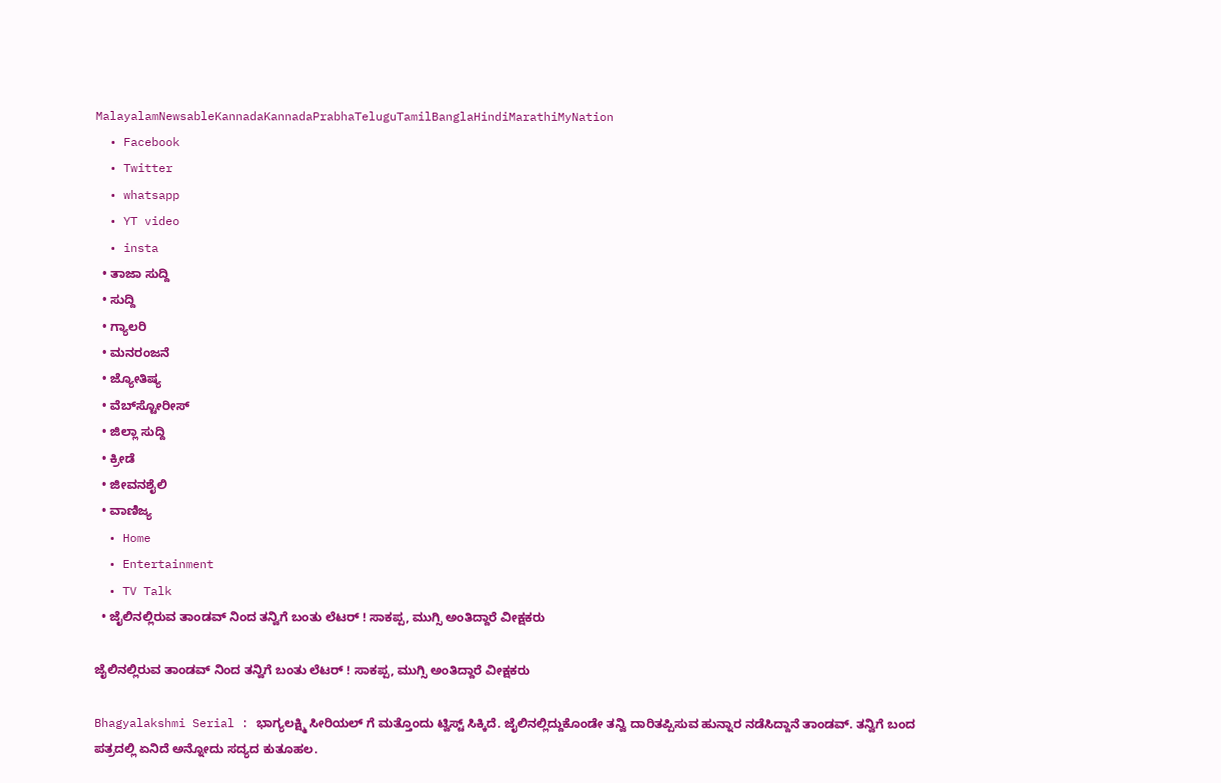MalayalamNewsableKannadaKannadaPrabhaTeluguTamilBanglaHindiMarathiMyNation
  • Facebook
  • Twitter
  • whatsapp
  • YT video
  • insta
  • ತಾಜಾ ಸುದ್ದಿ
  • ಸುದ್ದಿ
  • ಗ್ಯಾಲರಿ
  • ಮನರಂಜನೆ
  • ಜ್ಯೋತಿಷ್ಯ
  • ವೆಬ್‌ಸ್ಟೋರೀಸ್
  • ಜಿಲ್ಲಾ ಸುದ್ದಿ
  • ಕ್ರೀಡೆ
  • ಜೀವನಶೈಲಿ
  • ವಾಣಿಜ್ಯ
  • Home
  • Entertainment
  • TV Talk
  • ಜೈಲಿನಲ್ಲಿರುವ ತಾಂಡವ್ ನಿಂದ ತನ್ವಿಗೆ ಬಂತು ಲೆಟರ್ ! ಸಾಕಪ್ಪ, ಮುಗ್ಸಿ ಅಂತಿದ್ದಾರೆ ವೀಕ್ಷಕರು

ಜೈಲಿನಲ್ಲಿರುವ ತಾಂಡವ್ ನಿಂದ ತನ್ವಿಗೆ ಬಂತು ಲೆಟರ್ ! ಸಾಕಪ್ಪ, ಮುಗ್ಸಿ ಅಂತಿದ್ದಾರೆ ವೀಕ್ಷಕರು

Bhagyalakshmi Serial : ಭಾಗ್ಯಲಕ್ಷ್ಮಿ ಸೀರಿಯಲ್ ಗೆ ಮತ್ತೊಂದು ಟ್ವಿಸ್ಟ್ ಸಿಕ್ಕಿದೆ. ಜೈಲಿನಲ್ಲಿದ್ದುಕೊಂಡೇ ತನ್ವಿ ದಾರಿತಪ್ಪಿಸುವ ಹುನ್ನಾರ ನಡೆಸಿದ್ದಾನೆ ತಾಂಡವ್. ತನ್ವಿಗೆ ಬಂದ ಪತ್ರದಲ್ಲಿ ಏನಿದೆ ಅನ್ನೋದು ಸದ್ಯದ ಕುತೂಹಲ.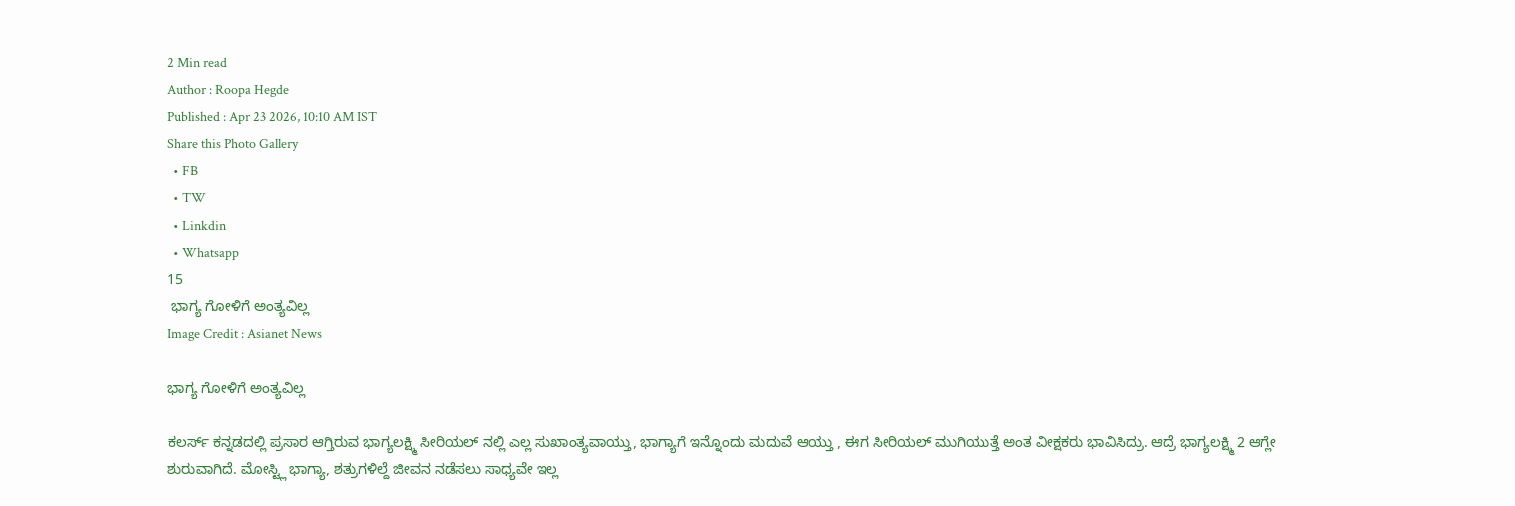2 Min read
Author : Roopa Hegde
Published : Apr 23 2026, 10:10 AM IST
Share this Photo Gallery
  • FB
  • TW
  • Linkdin
  • Whatsapp
15
 ಭಾಗ್ಯ ಗೋಳಿಗೆ ಅಂತ್ಯವಿಲ್ಲ
Image Credit : Asianet News

ಭಾಗ್ಯ ಗೋಳಿಗೆ ಅಂತ್ಯವಿಲ್ಲ

ಕಲರ್ಸ್ ಕನ್ನಡದಲ್ಲಿ ಪ್ರಸಾರ ಆಗ್ತಿರುವ ಭಾಗ್ಯಲಕ್ಷ್ಮಿ ಸೀರಿಯಲ್ ನಲ್ಲಿ ಎಲ್ಲ ಸುಖಾಂತ್ಯವಾಯ್ತು, ಭಾಗ್ಯಾಗೆ ಇನ್ನೊಂದು ಮದುವೆ ಆಯ್ತು , ಈಗ ಸೀರಿಯಲ್ ಮುಗಿಯುತ್ತೆ ಅಂತ ವೀಕ್ಷಕರು ಭಾವಿಸಿದ್ರು. ಆದ್ರೆ ಭಾಗ್ಯಲಕ್ಷ್ಮಿ 2 ಆಗ್ಲೇ ಶುರುವಾಗಿದೆ. ಮೋಸ್ಟ್ಲಿ ಭಾಗ್ಯಾ, ಶತ್ರುಗಳಿಲ್ದೆ ಜೀವನ ನಡೆಸಲು ಸಾಧ್ಯವೇ ಇಲ್ಲ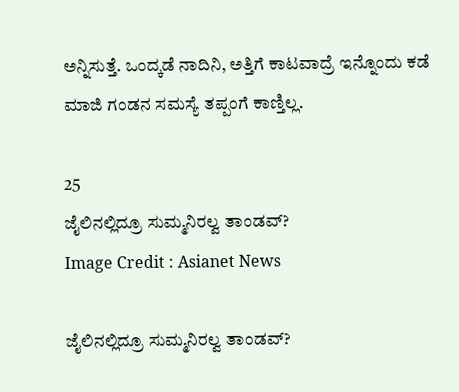ಅನ್ನಿಸುತ್ತೆ. ಒಂದ್ಕಡೆ ನಾದಿನಿ, ಅತ್ತಿಗೆ ಕಾಟವಾದ್ರೆ ಇನ್ನೊಂದು ಕಡೆ ಮಾಜಿ ಗಂಡನ ಸಮಸ್ಯೆ ತಪ್ಪಂಗೆ ಕಾಣ್ತಿಲ್ಲ.

25
ಜೈಲಿನಲ್ಲಿದ್ರೂ ಸುಮ್ಮನಿರಲ್ವ ತಾಂಡವ್?
Image Credit : Asianet News

ಜೈಲಿನಲ್ಲಿದ್ರೂ ಸುಮ್ಮನಿರಲ್ವ ತಾಂಡವ್?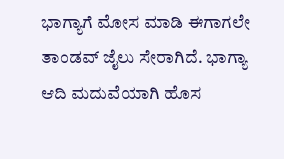ಭಾಗ್ಯಾಗೆ ಮೋಸ ಮಾಡಿ ಈಗಾಗಲೇ ತಾಂಡವ್ ಜೈಲು ಸೇರಾಗಿದೆ. ಭಾಗ್ಯಾ ಆದಿ ಮದುವೆಯಾಗಿ ಹೊಸ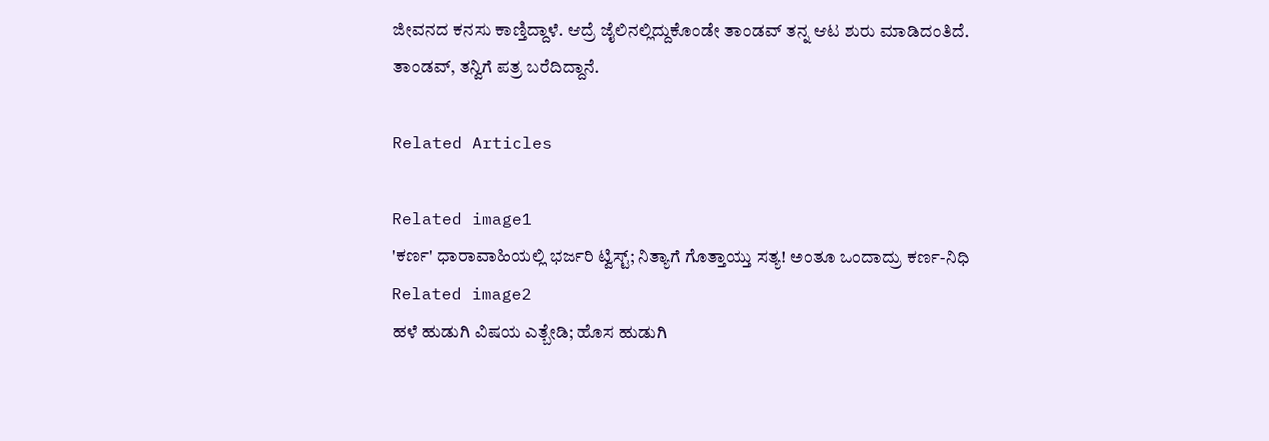ಜೀವನದ ಕನಸು ಕಾಣ್ತಿದ್ದಾಳೆ. ಆದ್ರೆ ಜೈಲಿನಲ್ಲಿದ್ದುಕೊಂಡೇ ತಾಂಡವ್ ತನ್ನ ಆಟ ಶುರು ಮಾಡಿದಂತಿದೆ. ತಾಂಡವ್, ತನ್ವಿಗೆ ಪತ್ರ ಬರೆದಿದ್ದಾನೆ.

Related Articles

Related image1
'ಕರ್ಣ' ಧಾರಾವಾಹಿಯಲ್ಲಿ ಭರ್ಜರಿ ಟ್ವಿಸ್ಟ್; ನಿತ್ಯಾಗೆ ಗೊತ್ತಾಯ್ತು ಸತ್ಯ! ಅಂತೂ ಒಂದಾದ್ರು ಕರ್ಣ-ನಿಧಿ
Related image2
ಹಳೆ ಹುಡುಗಿ ವಿಷಯ ಎತ್ಬೇಡಿ; ಹೊಸ ಹುಡುಗಿ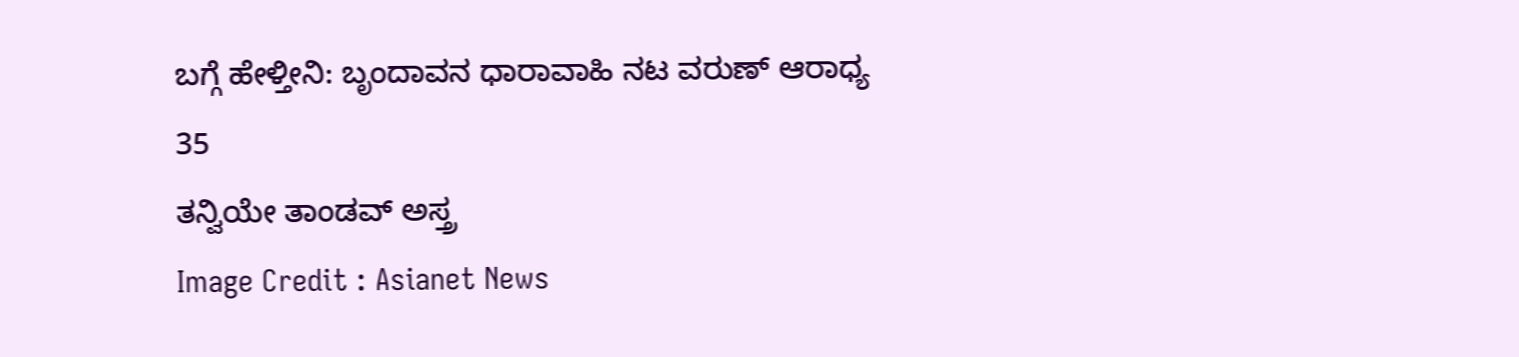ಬಗ್ಗೆ ಹೇಳ್ತೀನಿ: ಬೃಂದಾವನ ಧಾರಾವಾಹಿ ನಟ ವರುಣ್‌ ಆರಾಧ್ಯ
35
ತನ್ವಿಯೇ ತಾಂಡವ್ ಅಸ್ತ್ರ
Image Credit : Asianet News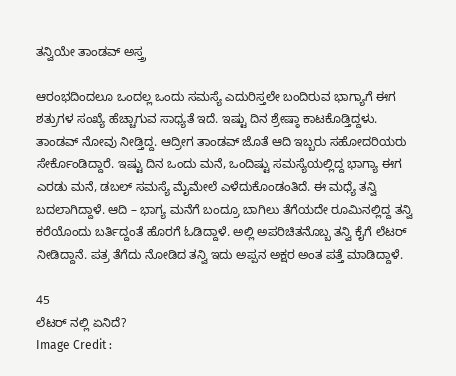ತನ್ವಿಯೇ ತಾಂಡವ್ ಅಸ್ತ್ರ

ಆರಂಭದಿಂದಲೂ ಒಂದಲ್ಲ ಒಂದು ಸಮಸ್ಯೆ ಎದುರಿಸ್ತಲೇ ಬಂದಿರುವ ಭಾಗ್ಯಾಗೆ ಈಗ ಶತ್ರುಗಳ ಸಂಖ್ಯೆ ಹೆಚ್ಚಾಗುವ ಸಾಧ್ಯತೆ ಇದೆ. ಇಷ್ಟು ದಿನ ಶ್ರೇಷ್ಠಾ ಕಾಟಕೊಡ್ತಿದ್ದಳು. ತಾಂಡವ್ ನೋವು ನೀಡ್ತಿದ್ದ. ಆದ್ರೀಗ ತಾಂಡವ್ ಜೊತೆ ಆದಿ ಇಬ್ಬರು ಸಹೋದರಿಯರು ಸೇರ್ಕೊಂಡಿದ್ದಾರೆ. ಇಷ್ಟು ದಿನ ಒಂದು ಮನೆ, ಒಂದಿಷ್ಟು ಸಮಸ್ಯೆಯಲ್ಲಿದ್ದ ಭಾಗ್ಯಾ ಈಗ ಎರಡು ಮನೆ, ಡಬಲ್ ಸಮಸ್ಯೆ ಮೈಮೇಲೆ ಎಳೆದುಕೊಂಡಂತಿದೆ. ಈ ಮಧ್ಯೆ ತನ್ವಿ ಬದಲಾಗಿದ್ದಾಳೆ. ಆದಿ – ಭಾಗ್ಯ ಮನೆಗೆ ಬಂದ್ರೂ ಬಾಗಿಲು ತೆಗೆಯದೇ ರೂಮಿನಲ್ಲಿದ್ದ ತನ್ವಿ ಕರೆಯೊಂದು ಬರ್ತಿದ್ದಂತೆ ಹೊರಗೆ ಓಡಿದ್ದಾಳೆ. ಅಲ್ಲಿ ಅಪರಿಚಿತನೊಬ್ಬ ತನ್ವಿ ಕೈಗೆ ಲೆಟರ್ ನೀಡಿದ್ದಾನೆ. ಪತ್ರ ತೆಗೆದು ನೋಡಿದ ತನ್ವಿ ಇದು ಅಪ್ಪನ ಅಕ್ಷರ ಅಂತ ಪತ್ತೆ ಮಾಡಿದ್ದಾಳೆ.

45
ಲೆಟರ್ ನಲ್ಲಿ ಏನಿದೆ?
Image Credit :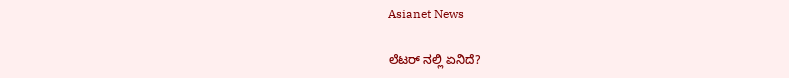Asianet News

ಲೆಟರ್ ನಲ್ಲಿ ಏನಿದೆ?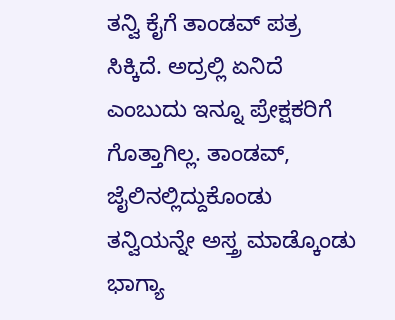ತನ್ವಿ ಕೈಗೆ ತಾಂಡವ್ ಪತ್ರ ಸಿಕ್ಕಿದೆ. ಅದ್ರಲ್ಲಿ ಏನಿದೆ ಎಂಬುದು ಇನ್ನೂ ಪ್ರೇಕ್ಷಕರಿಗೆ ಗೊತ್ತಾಗಿಲ್ಲ. ತಾಂಡವ್, ಜೈಲಿನಲ್ಲಿದ್ದುಕೊಂಡು ತನ್ವಿಯನ್ನೇ ಅಸ್ತ್ರ ಮಾಡ್ಕೊಂಡು ಭಾಗ್ಯಾ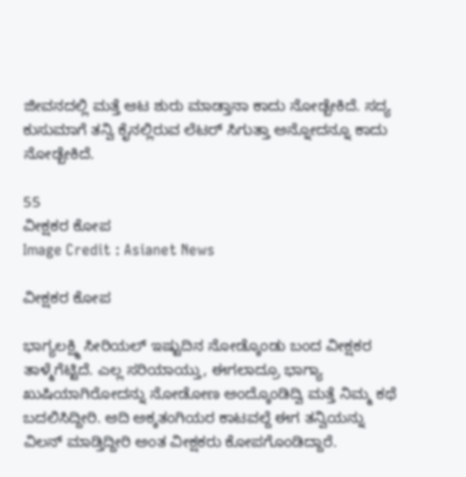ಜೀವನದಲ್ಲಿ ಮತ್ತೆ ಆಟ ಶುರು ಮಾಡ್ತಾನಾ ಕಾದು ನೋಡ್ಬೇಕಿದೆ. ಸದ್ಯ ಕುಸುಮಾಗೆ ತನ್ವಿ ಕೈನಲ್ಲಿರುವ ಲೆಟರ್ ಸಿಗುತ್ತಾ ಅನ್ನೋದನ್ನೂ ಕಾದು ನೋಡ್ಬೇಕಿದೆ.

55
ವೀಕ್ಷಕರ ಕೋಪ
Image Credit : Asianet News

ವೀಕ್ಷಕರ ಕೋಪ

ಭಾಗ್ಯಲಕ್ಷ್ಮಿ ಸೀರಿಯಲ್ ಇಷ್ಟುದಿನ ನೋಡ್ಕೊಂಡು ಬಂದ ವೀಕ್ಷಕರ ತಾಳ್ಮೆಗೆಟ್ಟಿದೆ. ಎಲ್ಲ ಸರಿಯಾಯ್ತು, ಈಗಲಾದ್ರೂ ಭಾಗ್ಯಾ ಖುಷಿಯಾಗಿರೋದನ್ನು ನೋಡೋಣ ಅಂದ್ಕೊಂಡಿದ್ವಿ ಮತ್ತೆ ನಿಮ್ಮ ಕಥೆ ಬದಲಿಸಿದ್ದೀರಿ. ಆದಿ ಅಕ್ಕತಂಗಿಯರ ಕಾಟವಲ್ದೆ ಈಗ ತನ್ವಿಯನ್ನು ವಿಲನ್ ಮಾಡ್ತಿದ್ದೀರಿ ಅಂತ ವೀಕ್ಷಕರು ಕೋಪಗೊಂಡಿದ್ದಾರೆ.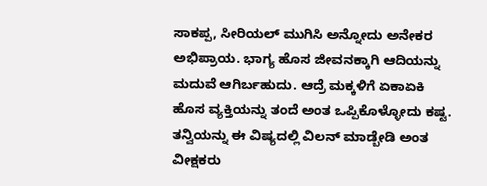ಸಾಕಪ್ಪ, ಸೀರಿಯಲ್ ಮುಗಿಸಿ ಅನ್ನೋದು ಅನೇಕರ ಅಭಿಪ್ರಾಯ. ಭಾಗ್ಯ ಹೊಸ ಜೀವನಕ್ಕಾಗಿ ಆದಿಯನ್ನು ಮದುವೆ ಆಗಿರ್ಬಹುದು. ಆದ್ರೆ ಮಕ್ಕಳಿಗೆ ಏಕಾಏಕಿ ಹೊಸ ವ್ಯಕ್ತಿಯನ್ನು ತಂದೆ ಅಂತ ಒಪ್ಪಿಕೊಳ್ಳೋದು ಕಷ್ಟ. ತನ್ವಿಯನ್ನು ಈ ವಿಷ್ಯದಲ್ಲಿ ವಿಲನ್ ಮಾಡ್ಬೇಡಿ ಅಂತ ವೀಕ್ಷಕರು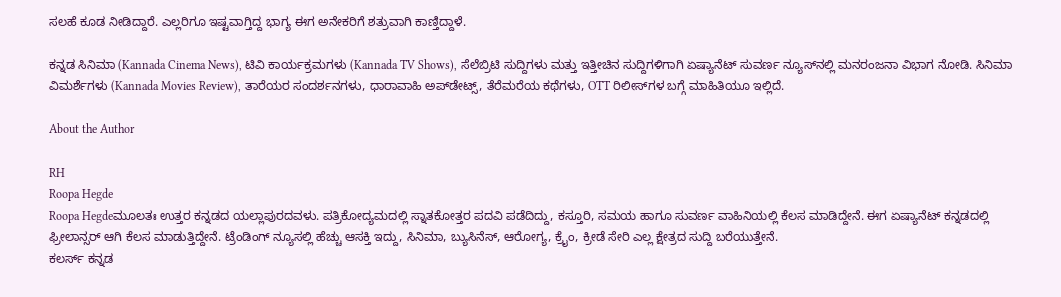ಸಲಹೆ ಕೂಡ ನೀಡಿದ್ದಾರೆ. ಎಲ್ಲರಿಗೂ ಇಷ್ಟವಾಗ್ತಿದ್ದ ಭಾಗ್ಯ ಈಗ ಅನೇಕರಿಗೆ ಶತ್ರುವಾಗಿ ಕಾಣ್ತಿದ್ದಾಳೆ.

ಕನ್ನಡ ಸಿನಿಮಾ (Kannada Cinema News), ಟಿವಿ ಕಾರ್ಯಕ್ರಮಗಳು (Kannada TV Shows), ಸೆಲೆಬ್ರಿಟಿ ಸುದ್ದಿಗಳು ಮತ್ತು ಇತ್ತೀಚಿನ ಸುದ್ದಿಗಳಿಗಾಗಿ ಏಷ್ಯಾನೆಟ್ ಸುವರ್ಣ ನ್ಯೂಸ್‌ನಲ್ಲಿ ಮನರಂಜನಾ ವಿಭಾಗ ನೋಡಿ. ಸಿನಿಮಾ ವಿಮರ್ಶೆಗಳು (Kannada Movies Review), ತಾರೆಯರ ಸಂದರ್ಶನಗಳು, ಧಾರಾವಾಹಿ ಅಪ್‌ಡೇಟ್ಸ್‌, ತೆರೆಮರೆಯ ಕಥೆಗಳು, OTT ರಿಲೀಸ್‌ಗಳ ಬಗ್ಗೆ ಮಾಹಿತಿಯೂ ಇಲ್ಲಿದೆ.

About the Author

RH
Roopa Hegde
Roopa Hegdeಮೂಲತಃ ಉತ್ತರ ಕನ್ನಡದ ಯಲ್ಲಾಪುರದವಳು. ಪತ್ರಿಕೋದ್ಯಮದಲ್ಲಿ ಸ್ನಾತಕೋತ್ತರ ಪದವಿ ಪಡೆದಿದ್ದು, ಕಸ್ತೂರಿ, ಸಮಯ ಹಾಗೂ ಸುವರ್ಣ ವಾಹಿನಿಯಲ್ಲಿ ಕೆಲಸ ಮಾಡಿದ್ದೇನೆ. ಈಗ ಏಷ್ಯಾನೆಟ್ ಕನ್ನಡದಲ್ಲಿ ಫ್ರೀಲಾನ್ಸರ್ ಆಗಿ ಕೆಲಸ ಮಾಡುತ್ತಿದ್ದೇನೆ. ಟ್ರೆಂಡಿಂಗ್ ನ್ಯೂಸಲ್ಲಿ ಹೆಚ್ಚು ಆಸಕ್ತಿ ಇದ್ದು, ಸಿನಿಮಾ, ಬ್ಯುಸಿನೆಸ್, ಆರೋಗ್ಯ, ಕ್ರೈಂ, ಕ್ರೀಡೆ ಸೇರಿ ಎಲ್ಲ ಕ್ಷೇತ್ರದ ಸುದ್ದಿ ಬರೆಯುತ್ತೇನೆ.
ಕಲರ್ಸ್ ಕನ್ನಡ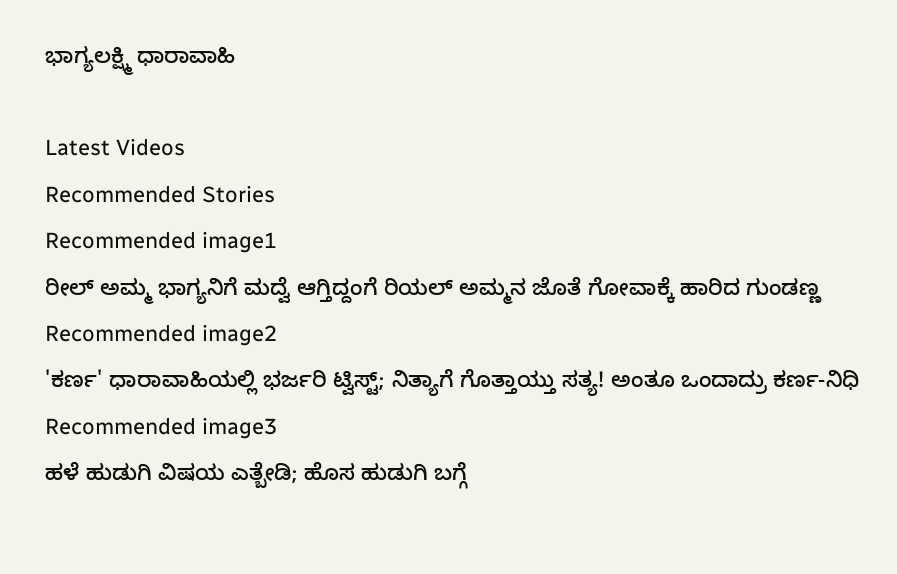ಭಾಗ್ಯಲಕ್ಷ್ಮಿ ಧಾರಾವಾಹಿ

Latest Videos
Recommended Stories
Recommended image1
ರೀಲ್ ಅಮ್ಮ ಭಾಗ್ಯನಿಗೆ ಮದ್ವೆ ಆಗ್ತಿದ್ದಂಗೆ ರಿಯಲ್ ಅಮ್ಮನ ಜೊತೆ ಗೋವಾಕ್ಕೆ ಹಾರಿದ ಗುಂಡಣ್ಣ
Recommended image2
'ಕರ್ಣ' ಧಾರಾವಾಹಿಯಲ್ಲಿ ಭರ್ಜರಿ ಟ್ವಿಸ್ಟ್; ನಿತ್ಯಾಗೆ ಗೊತ್ತಾಯ್ತು ಸತ್ಯ! ಅಂತೂ ಒಂದಾದ್ರು ಕರ್ಣ-ನಿಧಿ
Recommended image3
ಹಳೆ ಹುಡುಗಿ ವಿಷಯ ಎತ್ಬೇಡಿ; ಹೊಸ ಹುಡುಗಿ ಬಗ್ಗೆ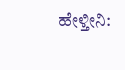ಹೇಳ್ತೀನಿ: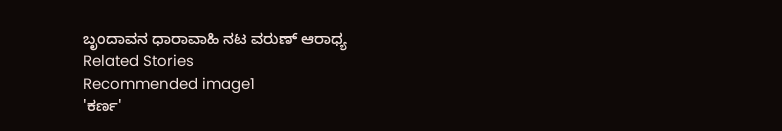ಬೃಂದಾವನ ಧಾರಾವಾಹಿ ನಟ ವರುಣ್‌ ಆರಾಧ್ಯ
Related Stories
Recommended image1
'ಕರ್ಣ'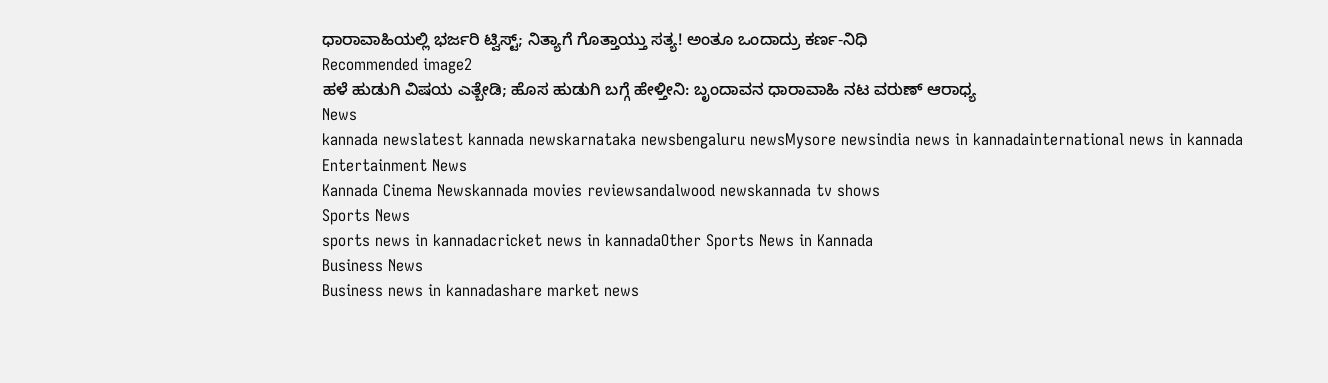ಧಾರಾವಾಹಿಯಲ್ಲಿ ಭರ್ಜರಿ ಟ್ವಿಸ್ಟ್; ನಿತ್ಯಾಗೆ ಗೊತ್ತಾಯ್ತು ಸತ್ಯ! ಅಂತೂ ಒಂದಾದ್ರು ಕರ್ಣ-ನಿಧಿ
Recommended image2
ಹಳೆ ಹುಡುಗಿ ವಿಷಯ ಎತ್ಬೇಡಿ; ಹೊಸ ಹುಡುಗಿ ಬಗ್ಗೆ ಹೇಳ್ತೀನಿ: ಬೃಂದಾವನ ಧಾರಾವಾಹಿ ನಟ ವರುಣ್‌ ಆರಾಧ್ಯ
News
kannada newslatest kannada newskarnataka newsbengaluru newsMysore newsindia news in kannadainternational news in kannada
Entertainment News
Kannada Cinema Newskannada movies reviewsandalwood newskannada tv shows
Sports News
sports news in kannadacricket news in kannadaOther Sports News in Kannada
Business News
Business news in kannadashare market news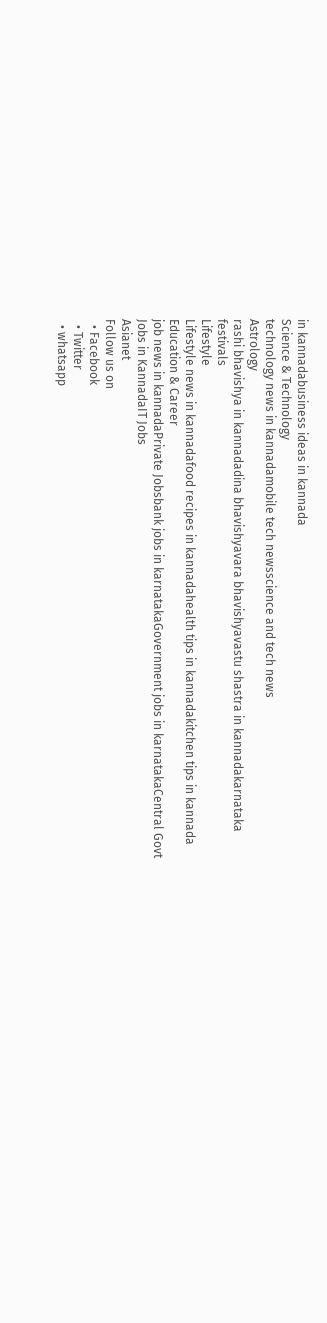in kannadabusiness ideas in kannada
Science & Technology
technology news in kannadamobile tech newsscience and tech news
Astrology
rashi bhavishya in kannadadina bhavishyavara bhavishyavastu shastra in kannadakarnataka festivals
Lifestyle
Lifestyle news in kannadafood recipes in kannadahealth tips in kannadakitchen tips in kannada
Education & Career
job news in kannadaPrivate Jobsbank jobs in karnatakaGovernment jobs in karnatakaCentral Govt Jobs in KannadaIT Jobs
Asianet
Follow us on
  • Facebook
  • Twitter
  • whatsapp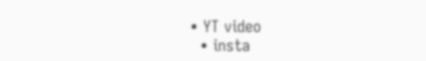• YT video
  • insta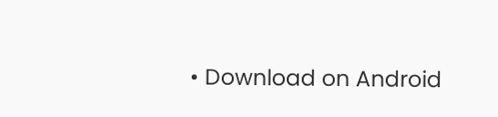• Download on Android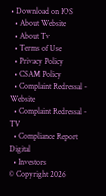• Download on IOS
  • About Website
  • About Tv
  • Terms of Use
  • Privacy Policy
  • CSAM Policy
  • Complaint Redressal - Website
  • Complaint Redressal - TV
  • Compliance Report Digital
  • Investors
© Copyright 2026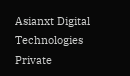Asianxt Digital Technologies Private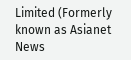Limited (Formerly known as Asianet News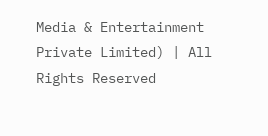Media & Entertainment Private Limited) | All Rights Reserved